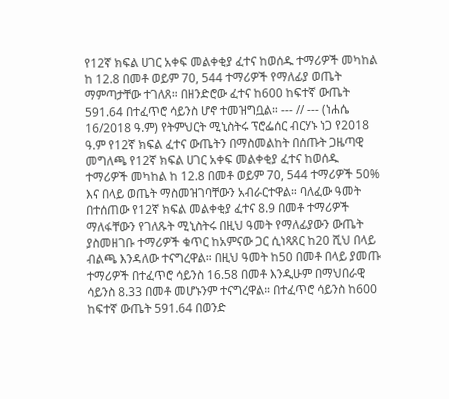የ12ኛ ክፍል ሀገር አቀፍ መልቀቂያ ፈተና ከወሰዱ ተማሪዎች መካከል ከ 12.8 በመቶ ወይም 70, 544 ተማሪዎች የማለፊያ ወጤት ማምጣታቸው ተገለጸ። በዘንድሮው ፈተና ከ600 ከፍተኛ ውጤት 591.64 በተፈጥሮ ሳይንስ ሆኖ ተመዝግቧል። --- // --- (ነሐሴ 16/2018 ዓ.ም) የትምህርት ሚኒስትሩ ፕሮፌሰር ብርሃኑ ነጋ የ2018 ዓ.ም የ12ኛ ክፍል ፈተና ውጤትን በማስመልከት በሰጡት ጋዜጣዊ መግለጫ የ12ኛ ክፍል ሀገር አቀፍ መልቀቂያ ፈተና ከወሰዱ ተማሪዎች መካከል ከ 12.8 በመቶ ወይም 70, 544 ተማሪዎች 50% እና በላይ ወጤት ማስመዝገባቸውን አብራርተዋል። ባለፈው ዓመት በተሰጠው የ12ኛ ክፍል መልቀቂያ ፈተና 8.9 በመቶ ተማሪዎች ማለፋቸውን የገለጹት ሚኒስትሩ በዚህ ዓመት የማለፊያውን ውጤት ያስመዘገቡ ተማሪዎች ቁጥር ከአምናው ጋር ሲነጻጸር ከ20 ሺህ በላይ ብልጫ እንዳለው ተናግረዋል። በዚህ ዓመት ከ50 በመቶ በላይ ያመጡ ተማሪዎች በተፈጥሮ ሳይንስ 16.58 በመቶ እንዲሁም በማህበራዊ ሳይንስ 8.33 በመቶ መሆኑንም ተናግረዋል። በተፈጥሮ ሳይንስ ከ600 ከፍተኛ ውጤት 591.64 በወንድ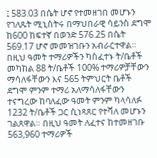፤ 583.03 በሴት ሆኖ የተመዘገበ መሆኑን የገለጹት ሚኒስትሩ በማህበራዊ ሳይንስ ደግሞ ከ600 ከፍተኛ በወንድ 576.25 በሴት 569.17 ሆኖ መመዝገቡን አብራርተዋል። በዚህ ዓመት ተማሪዎችን ካስፈተኑ ት/ቤቶች መካከል 88 ት/ቤቶች 100% ተማሪዎቻቸውን ማሳለፋቸውን እና 565 ትምህርት ቤቶች ደግሞ ምንም ተማሪ አለማሳለፋቸውን ተናግረው ከባለፈው ዓመት ምንም ካላሳለፉ 1232 ት/ቤቶች ጋር ሲነጻጸር የተሻለ መሆኑን ገልጸዋል። በዚህ ዓመት ለፈተና ከተመዘገቡ 563,960 ተማሪዎች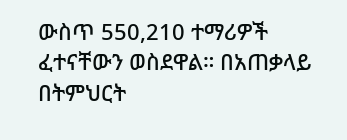ውስጥ 550,210 ተማሪዎች ፈተናቸውን ወስደዋል። በአጠቃላይ በትምህርት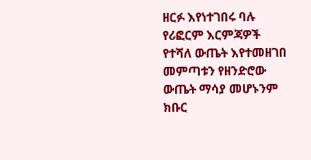ዘርፉ እየነተገበሩ ባሉ የሪፎርም እርምጃዎች የተሻለ ውጤት እየተመዘገበ መምጣቱን የዘንድሮው ውጤት ማሳያ መሆኑንም ክቡር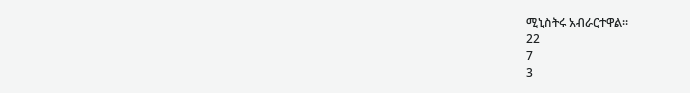ሚኒስትሩ አብራርተዋል።
22
7
3